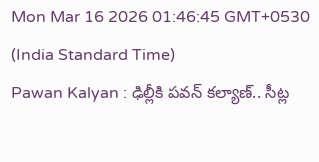Mon Mar 16 2026 01:46:45 GMT+0530 (India Standard Time)
Pawan Kalyan : ఢిల్లీకి పవన్ కల్యాణ్.. సీట్ల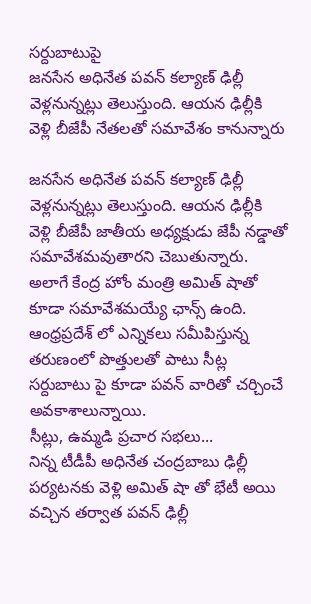సర్దుబాటుపై
జనసేన అధినేత పవన్ కల్యాణ్ ఢిల్లీ వెళ్లనున్నట్లు తెలుస్తుంది. ఆయన ఢిల్లీకి వెళ్లి బీజేపీ నేతలతో సమావేశం కానున్నారు

జనసేన అధినేత పవన్ కల్యాణ్ ఢిల్లీ వెళ్లనున్నట్లు తెలుస్తుంది. ఆయన ఢిల్లీకి వెళ్లి బీజేపీ జాతీయ అధ్యక్షుడు జేపీ నడ్డాతో సమావేశమవుతారని చెబుతున్నారు. అలాగే కేంద్ర హోం మంత్రి అమిత్ షాతో కూడా సమావేశమయ్యే ఛాన్స్ ఉంది. ఆంధ్రప్రదేశ్ లో ఎన్నికలు సమీపిస్తున్న తరుణంలో పొత్తులతో పాటు సీట్ల సర్దుబాటు పై కూడా పవన్ వారితో చర్చించే అవకాశాలున్నాయి.
సీట్లు, ఉమ్మడి ప్రచార సభలు...
నిన్న టీడీపీ అధినేత చంద్రబాబు ఢిల్లీ పర్యటనకు వెళ్లి అమిత్ షా తో భేటీ అయి వచ్చిన తర్వాత పవన్ ఢిల్లీ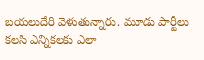బయలుదేరి వెళుతున్నారు. మూడు పార్టీలు కలసి ఎన్నికలకు ఎలా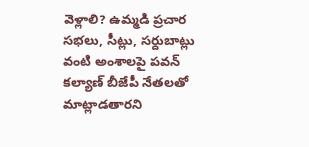వెళ్లాలి? ఉమ్మడి ప్రచార సభలు, సీట్లు, సర్దుబాట్లు వంటి అంశాలపై పవన్ కల్యాణ్ బీజేపీ నేతలతో మాట్లాడతారని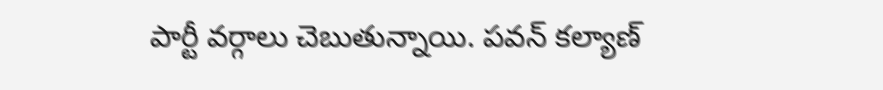పార్టీ వర్గాలు చెబుతున్నాయి. పవన్ కల్యాణ్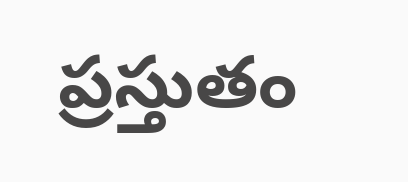ప్రస్తుతం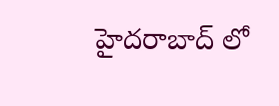హైదరాబాద్ లో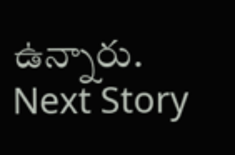ఉన్నారు.
Next Story